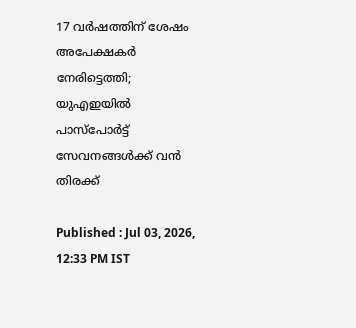17 വർഷത്തിന് ശേഷം അപേക്ഷകർ നേരിട്ടെത്തി; യുഎഇയിൽ പാസ്‌പോർട്ട് സേവനങ്ങൾക്ക് വൻ തിരക്ക്

Published : Jul 03, 2026, 12:33 PM IST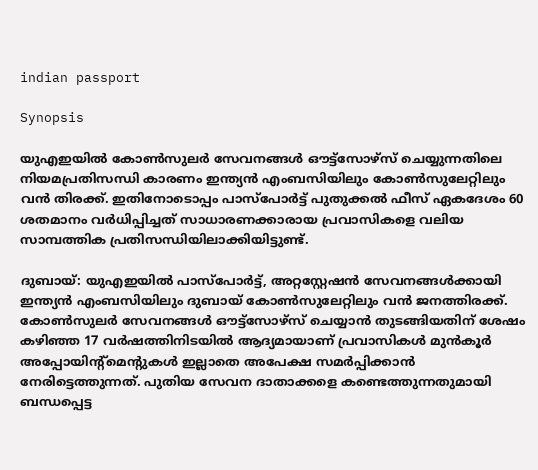indian passport

Synopsis

യുഎഇയിൽ കോൺസുലർ സേവനങ്ങൾ ഔട്ട്‌സോഴ്‌സ് ചെയ്യുന്നതിലെ നിയമപ്രതിസന്ധി കാരണം ഇന്ത്യൻ എംബസിയിലും കോൺസുലേറ്റിലും വൻ തിരക്ക്. ഇതിനോടൊപ്പം പാസ്‌പോർട്ട് പുതുക്കൽ ഫീസ് ഏകദേശം 60 ശതമാനം വർധിപ്പിച്ചത് സാധാരണക്കാരായ പ്രവാസികളെ വലിയ സാമ്പത്തിക പ്രതിസന്ധിയിലാക്കിയിട്ടുണ്ട്.

ദുബായ്: യുഎഇയിൽ പാസ്‌പോർട്ട്, അറ്റസ്റ്റേഷൻ സേവനങ്ങൾക്കായി ഇന്ത്യൻ എംബസിയിലും ദുബായ് കോൺസുലേറ്റിലും വൻ ജനത്തിരക്ക്. കോൺസുലർ സേവനങ്ങൾ ഔട്ട്‌സോഴ്‌സ് ചെയ്യാൻ തുടങ്ങിയതിന് ശേഷം കഴിഞ്ഞ 17 വർഷത്തിനിടയിൽ ആദ്യമായാണ് പ്രവാസികൾ മുൻകൂർ അപ്പോയിന്റ്മെന്റുകൾ ഇല്ലാതെ അപേക്ഷ സമർപ്പിക്കാൻ നേരിട്ടെത്തുന്നത്. പുതിയ സേവന ദാതാക്കളെ കണ്ടെത്തുന്നതുമായി ബന്ധപ്പെട്ട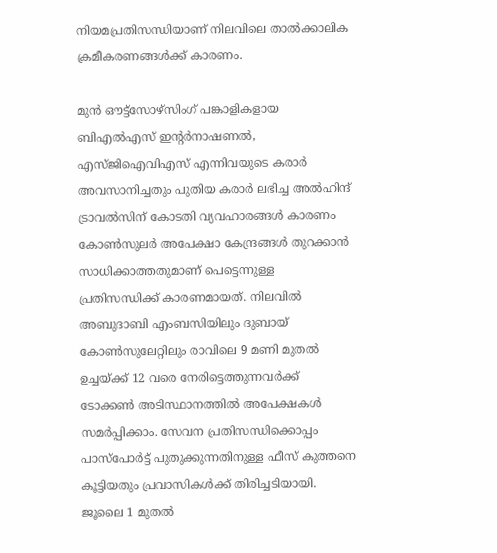നിയമപ്രതിസന്ധിയാണ് നിലവിലെ താൽക്കാലിക ക്രമീകരണങ്ങൾക്ക് കാരണം.

മുൻ ഔട്ട്‌സോഴ്‌സിംഗ് പങ്കാളികളായ ബിഎൽഎസ് ഇന്റർനാഷണൽ, എസ്ജിഐവിഎസ് എന്നിവയുടെ കരാർ അവസാനിച്ചതും പുതിയ കരാർ ലഭിച്ച അൽഹിന്ദ് ട്രാവൽസിന് കോടതി വ്യവഹാരങ്ങൾ കാരണം കോൺസുലർ അപേക്ഷാ കേന്ദ്രങ്ങൾ തുറക്കാൻ സാധിക്കാത്തതുമാണ് പെട്ടെന്നുള്ള പ്രതിസന്ധിക്ക് കാരണമായത്. നിലവിൽ അബുദാബി എംബസിയിലും ദുബായ് കോൺസുലേറ്റിലും രാവിലെ 9 മണി മുതൽ ഉച്ചയ്ക്ക് 12 വരെ നേരിട്ടെത്തുന്നവർക്ക് ടോക്കൺ അടിസ്ഥാനത്തിൽ അപേക്ഷകൾ സമർപ്പിക്കാം. സേവന പ്രതിസന്ധിക്കൊപ്പം പാസ്‌പോർട്ട് പുതുക്കുന്നതിനുള്ള ഫീസ് കുത്തനെ കൂട്ടിയതും പ്രവാസികൾക്ക് തിരിച്ചടിയായി. ജൂലൈ 1 മുതൽ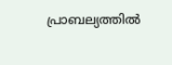പ്രാബല്യത്തിൽ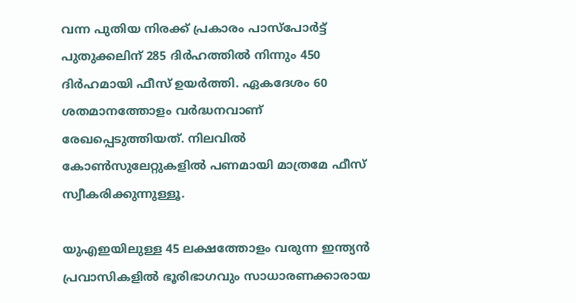വന്ന പുതിയ നിരക്ക് പ്രകാരം പാസ്‌പോർട്ട് പുതുക്കലിന് 285 ദിർഹത്തിൽ നിന്നും 450 ദിർഹമായി ഫീസ് ഉയർത്തി. ഏകദേശം 60 ശതമാനത്തോളം വർദ്ധനവാണ് രേഖപ്പെടുത്തിയത്. നിലവിൽ കോൺസുലേറ്റുകളിൽ പണമായി മാത്രമേ ഫീസ് സ്വീകരിക്കുന്നുള്ളൂ.

യുഎഇയിലുള്ള 45 ലക്ഷത്തോളം വരുന്ന ഇന്ത്യൻ പ്രവാസികളിൽ ഭൂരിഭാഗവും സാധാരണക്കാരായ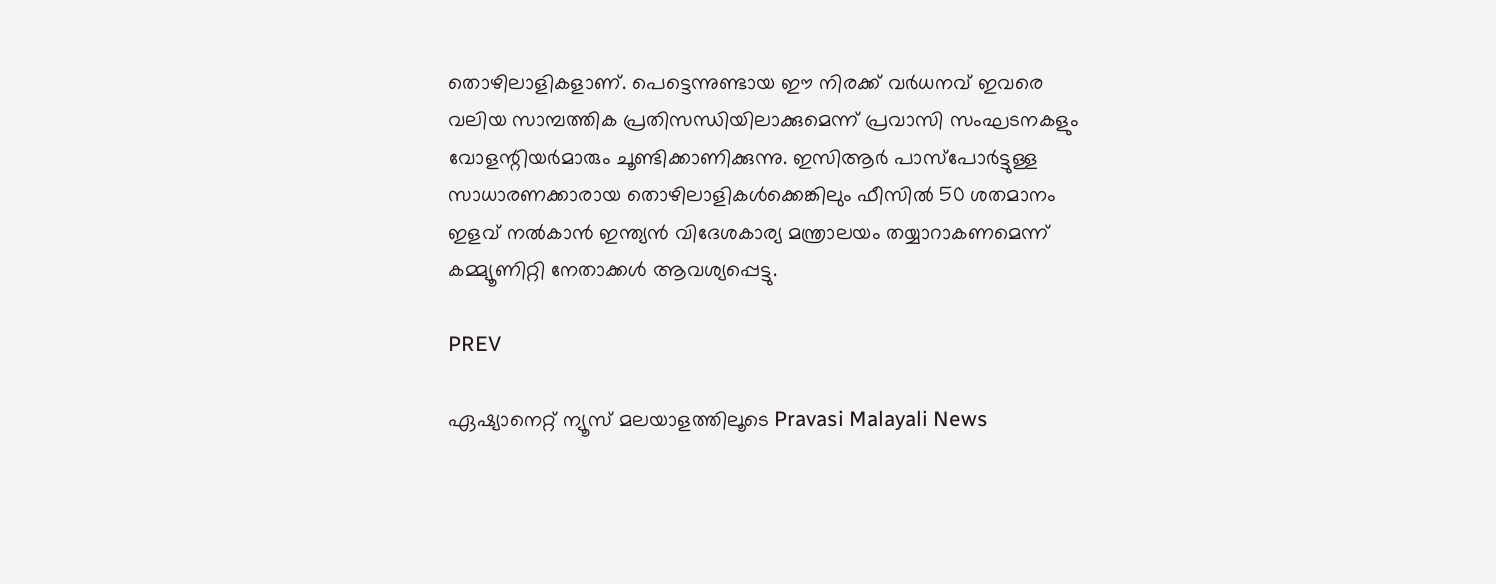തൊഴിലാളികളാണ്. പെട്ടെന്നുണ്ടായ ഈ നിരക്ക് വർധനവ് ഇവരെ വലിയ സാമ്പത്തിക പ്രതിസന്ധിയിലാക്കുമെന്ന് പ്രവാസി സംഘടനകളും വോളന്റിയർമാരും ചൂണ്ടിക്കാണിക്കുന്നു. ഇസിആർ പാസ്‌പോർട്ടുള്ള സാധാരണക്കാരായ തൊഴിലാളികൾക്കെങ്കിലും ഫീസിൽ 50 ശതമാനം ഇളവ് നൽകാൻ ഇന്ത്യൻ വിദേശകാര്യ മന്ത്രാലയം തയ്യാറാകണമെന്ന് കമ്മ്യൂണിറ്റി നേതാക്കൾ ആവശ്യപ്പെട്ടു.

PREV

ഏഷ്യാനെറ്റ് ന്യൂസ് മലയാളത്തിലൂടെ Pravasi Malayali News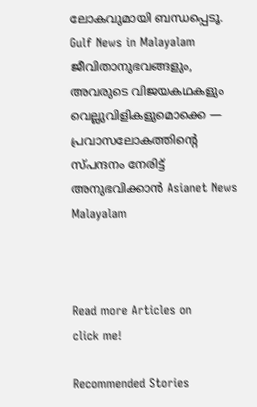ലോകവുമായി ബന്ധപ്പെടൂ. Gulf News in Malayalam  ജീവിതാനുഭവങ്ങളും, അവരുടെ വിജയകഥകളും വെല്ലുവിളികളുമൊക്കെ — പ്രവാസലോകത്തിന്റെ സ്പന്ദനം നേരിട്ട് അനുഭവിക്കാൻ Asianet News Malayalam



Read more Articles on
click me!

Recommended Stories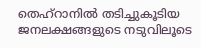തെഹ്റാനിൽ തടിച്ചുകൂടിയ ജനലക്ഷങ്ങളുടെ നടുവിലൂടെ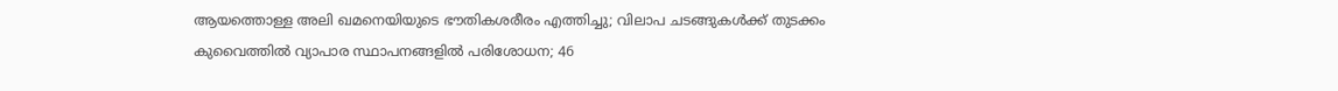ആയത്തൊള്ള അലി ഖമനെയിയുടെ ഭൗതികശരീരം എത്തിച്ചു; വിലാപ ചടങ്ങുകൾക്ക് തുടക്കം
കുവൈത്തിൽ വ്യാപാര സ്ഥാപനങ്ങളിൽ പരിശോധന; 46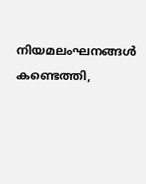നിയമലംഘനങ്ങൾ കണ്ടെത്തി,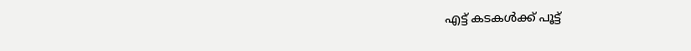എട്ട് കടകൾക്ക് പൂട്ട്